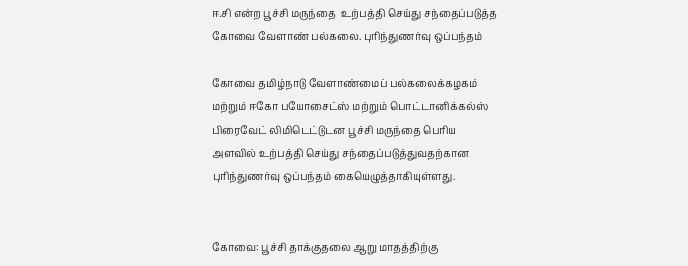ஈ.சி என்ற பூச்சி மருந்தை  உற்பத்தி செய்து சந்தைப்படுத்த கோவை வேளாண் பல்கலை. புரிந்துணர்வு ஒப்பந்தம்

கோவை தமிழ்நாடு வேளாண்மைப்‌ பல்கலைக்கழகம்‌ மற்றும் ஈகோ பயோசைட்ஸ்‌ மற்றும் பொட்டானிக்கல்ஸ்‌ பிரைவேட்‌ லிமிடெட்டுடன பூச்சி மருந்தை பெரிய அளவில் உற்பத்தி செய்து சந்தைப்படுத்துவதற்கான புரிந்துணர்வு ஒப்பந்தம்‌ கையெழுத்தாகியுள்ளது.


கோவை: பூச்சி தாக்குதலை ஆறு மாதத்திற்கு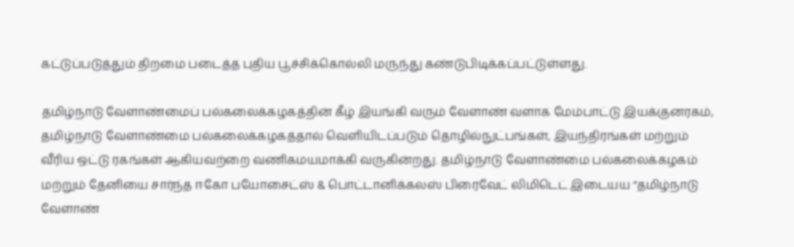கட்டுப்படுத்தும்‌ திறமை படைத்த புதிய பூச்சிக்கொல்லி மருந்து கண்டுபிடிக்கப்பட்டுள்ளது.

தமிழ்நாடு வேளாண்மைப்‌ பல்கலைக்கழகத்தின்‌ கீழ்‌ இயங்கி வரும்‌ வேளாண்‌ வளாக மேம்பாட்டு இயக்குனரகம்‌, தமிழ்நாடு வேளாண்மை பல்கலைக்கழகத்தால்‌ வெளியிடப்படும்‌ தொழில்நுட்பங்கள்‌, இயந்திரங்கள்‌ மற்றும்‌ வீரிய ஒட்டு ரகங்கள்‌ ஆகியவற்றை வணிகமயமாக்கி வருகின்றது. தமிழ்நாடு வேளாண்மை பல்கலைக்கழகம்‌ மற்றும்‌ தேனியை சார்ந்த ஈகோ பயோசைட்ஸ்‌ & பொட்டானிக்கலஸ்‌ பிரைவேட்‌ லிமிடெட்‌ இடையய “தமிழ்நாடு வேளாண்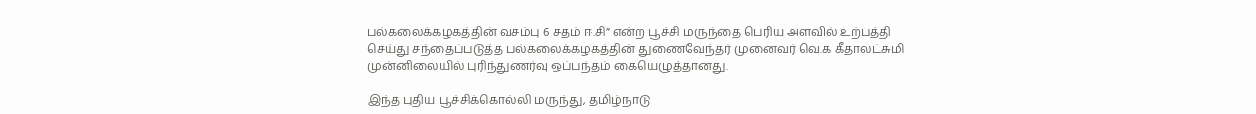பல்கலைக்கழகத்தின்‌ வசம்பு 6 சதம்‌ ஈ.சி” என்ற பூச்சி மருந்தை பெரிய அளவில்‌ உற்பத்தி செய்து சந்தைப்படுத்த பல்கலைக்கழகத்தின்‌ துணைவேந்தர்‌ முனைவர்‌ வெ.க கீதாலட்சுமி முன்னிலையில் புரிந்துணர்வு ஒப்பந்தம்‌ கையெழுத்தானது.

இந்த புதிய பூச்சிக்கொல்லி மருந்து, தமிழ்நாடு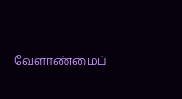வேளாண்மைப்‌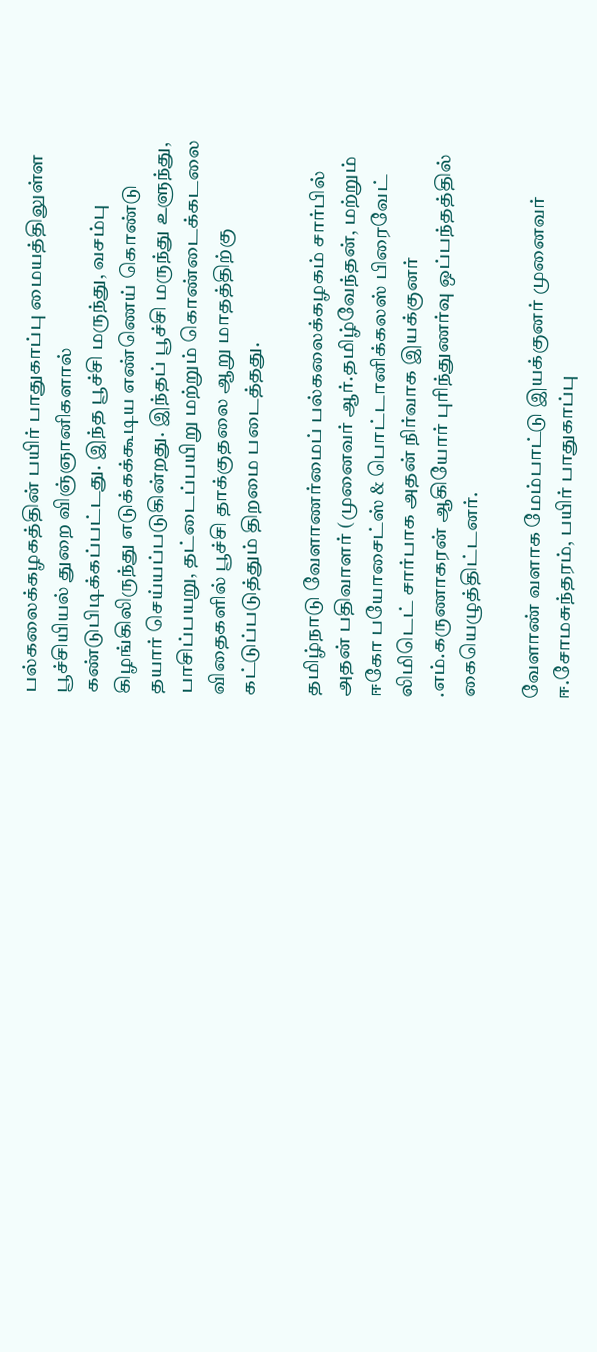பல்கலைக்கழகத்தின்‌ பயிர்‌ பாதுகாப்பு மையத்திலுள்ள பூச்சியியல்‌ துறை விஞ்ஞானிகளால்‌ கண்டுபிடிக்கப்பட்டது. இந்த பூச்சி மருந்து, வசம்பு கிழங்கிலிருந்து எடுக்கக்கூடிய எண்ணெய்‌ கொண்டு தயார்‌ செய்யப்படுகின்றது. இந்தப்‌ பூச்சி மருந்து உளுந்து, பாசிப்பயறு, தட்டைப்பயிறு மற்றும்‌ கொண்டைக்கடலை விதைகளில்‌ பூச்சி தாக்குதலை ஆறு மாதத்திற்கு கட்டுப்படுத்தும்‌ திறமை படைத்தது.

தமிழ்நாடு வேளாணர்மைப்‌ பல்கலைக்கழகம்‌ சார்பில்‌ அதன்‌ பதிவாளர்‌ (முனைவர்‌ ஆர்‌.தமிழ்வேந்தன்‌, மற்றும்‌ ஈகோ பயோசைட்ஸ்‌ & பொட்டானிக்கலஸ்‌ பிரைவேட்‌ லிமிடெட்‌ சார்பாக அதன் நிர்வாக இயக்குனர்‌ .எம்‌.கருணாகரன்‌ ஆகியோர்‌ புரிந்துணர்வு ஒப்பந்தத்தில்‌ கையெழுத்திட்டனர்‌.

வேளாண்‌ வளாக மேம்பாட்டு இயக்குனர்‌ முனைவர்‌ ஈ.சோமசுந்தரம்‌, பயிர்‌ பாதுகாப்பு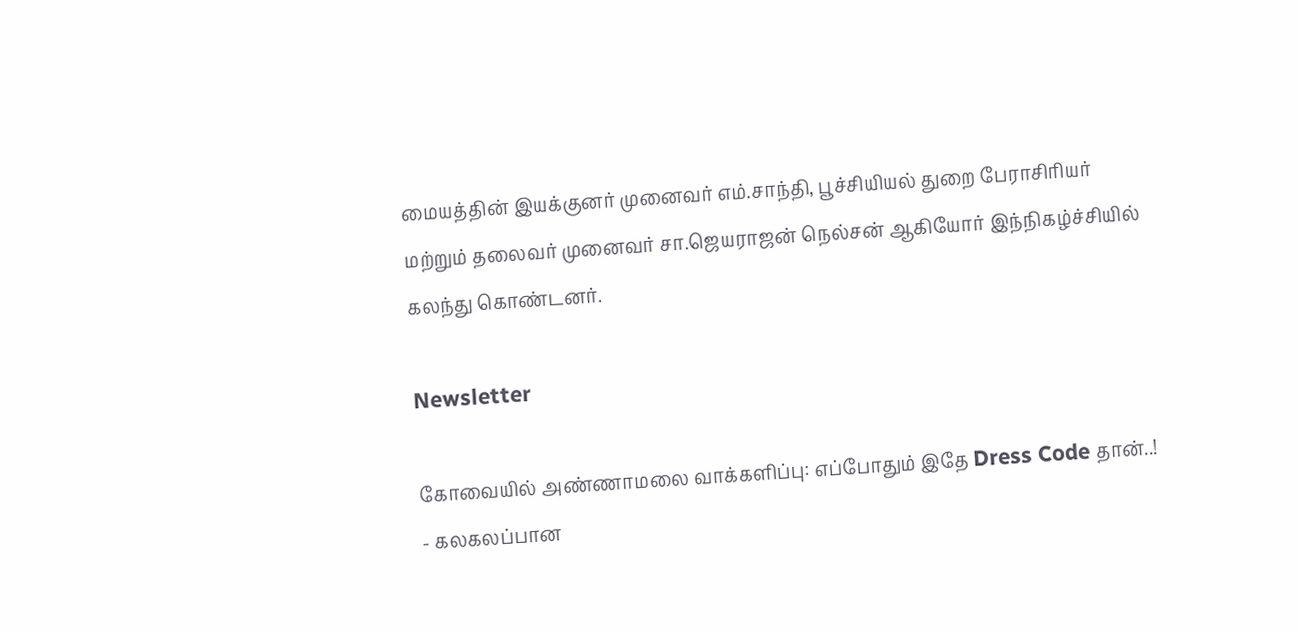மையத்தின்‌ இயக்குனர்‌ முனைவர்‌ எம்‌.சாந்தி, பூச்சியியல்‌ துறை பேராசிரியர்‌ மற்றும்‌ தலைவர்‌ முனைவர்‌ சா.ஜெயராஜன்‌ நெல்சன்‌ ஆகியோர்‌ இந்நிகழ்ச்சியில்‌ கலந்து கொண்டனர்‌.

Newsletter

கோவையில் அண்ணாமலை வாக்களிப்பு: எப்போதும் இதே Dress Code தான்..! - கலகலப்பான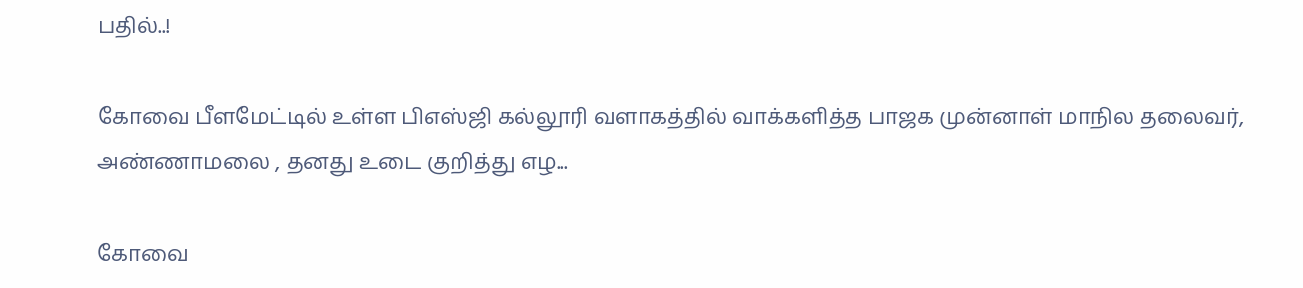பதில்..!

கோவை பீளமேட்டில் உள்ள பிஎஸ்ஜி கல்லூரி வளாகத்தில் வாக்களித்த பாஜக முன்னாள் மாநில தலைவர், அண்ணாமலை , தனது உடை குறித்து எழ...

கோவை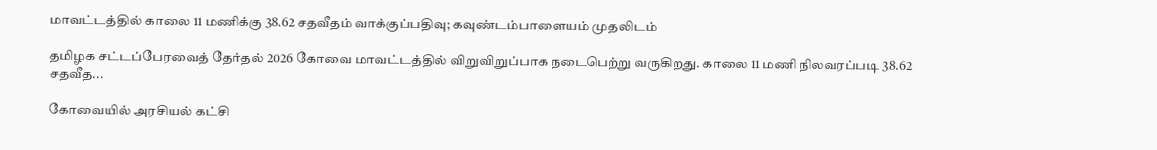மாவட்டத்தில் காலை 11 மணிக்கு 38.62 சதவீதம் வாக்குப்பதிவு; கவுண்டம்பாளையம் முதலிடம்

தமிழக சட்டப்பேரவைத் தேர்தல் 2026 கோவை மாவட்டத்தில் விறுவிறுப்பாக நடைபெற்று வருகிறது. காலை 11 மணி நிலவரப்படி 38.62 சதவீத...

கோவையில் அரசியல் கட்சி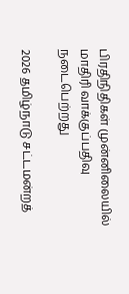பிரதிநிதிகள் முன்னிலையில் மாதிரி வாக்குப்பதிவு நடைபெற்றது

2026 தமிழ்நாடு சட்டமன்றத்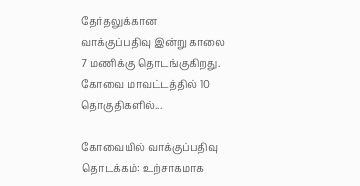தேர்தலுக்கான வாக்குப்பதிவு இன்று காலை 7 மணிக்கு தொடங்குகிறது. கோவை மாவட்டத்தில் 10 தொகுதிகளில்...

கோவையில் வாக்குப்பதிவு தொடக்கம்: உற்சாகமாக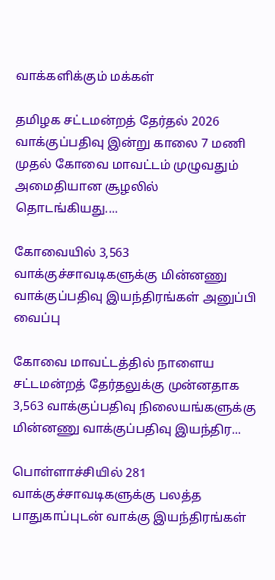வாக்களிக்கும் மக்கள்

தமிழக சட்டமன்றத் தேர்தல் 2026 வாக்குப்பதிவு இன்று காலை 7 மணி முதல் கோவை மாவட்டம் முழுவதும் அமைதியான சூழலில் தொடங்கியது....

கோவையில் 3,563 வாக்குச்சாவடிகளுக்கு மின்னணு வாக்குப்பதிவு இயந்திரங்கள் அனுப்பி வைப்பு

கோவை மாவட்டத்தில் நாளைய சட்டமன்றத் தேர்தலுக்கு முன்னதாக 3,563 வாக்குப்பதிவு நிலையங்களுக்கு மின்னணு வாக்குப்பதிவு இயந்திர...

பொள்ளாச்சியில் 281 வாக்குச்சாவடிகளுக்கு பலத்த பாதுகாப்புடன் வாக்கு இயந்திரங்கள்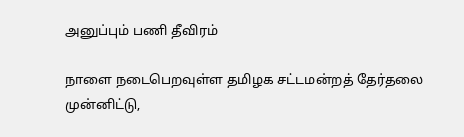அனுப்பும் பணி தீவிரம்

நாளை நடைபெறவுள்ள தமிழக சட்டமன்றத் தேர்தலை முன்னிட்டு,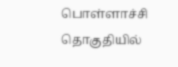பொள்ளாச்சி தொகுதியில்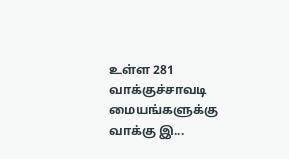உள்ள 281 வாக்குச்சாவடி மையங்களுக்கு வாக்கு இ...